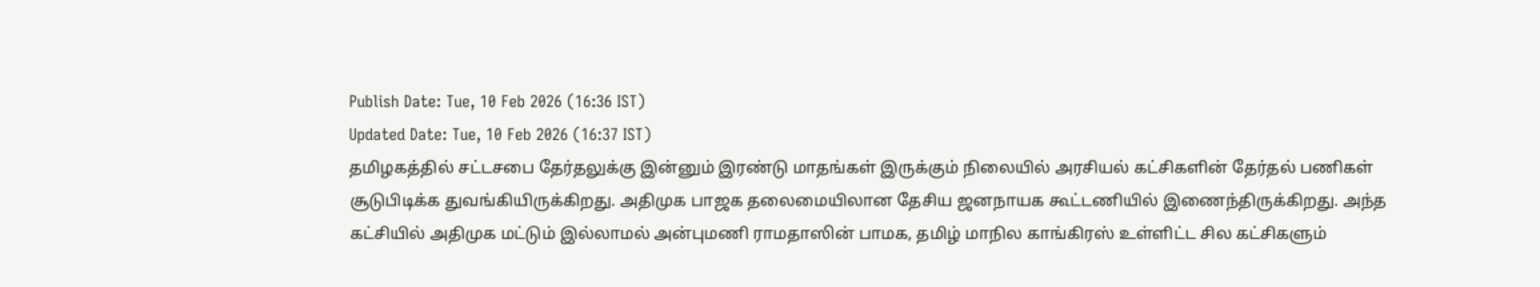Publish Date: Tue, 10 Feb 2026 (16:36 IST)
Updated Date: Tue, 10 Feb 2026 (16:37 IST)
தமிழகத்தில் சட்டசபை தேர்தலுக்கு இன்னும் இரண்டு மாதங்கள் இருக்கும் நிலையில் அரசியல் கட்சிகளின் தேர்தல் பணிகள் சூடுபிடிக்க துவங்கியிருக்கிறது. அதிமுக பாஜக தலைமையிலான தேசிய ஜனநாயக கூட்டணியில் இணைந்திருக்கிறது. அந்த கட்சியில் அதிமுக மட்டும் இல்லாமல் அன்புமணி ராமதாஸின் பாமக, தமிழ் மாநில காங்கிரஸ் உள்ளிட்ட சில கட்சிகளும்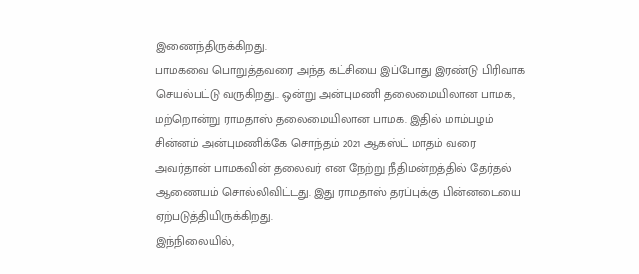இணைந்திருக்கிறது.
பாமகவை பொறுத்தவரை அந்த கட்சியை இப்போது இரண்டு பிரிவாக செயல்பட்டு வருகிறது.. ஒன்று அன்புமணி தலைமையிலான பாமக, மற்றொன்று ராமதாஸ் தலைமையிலான பாமக. இதில் மாம்பழம் சின்னம் அன்புமணிக்கே சொந்தம் 2021 ஆகஸ்ட் மாதம் வரை அவர்தான் பாமகவின் தலைவர் என நேற்று நீதிமன்றத்தில் தேர்தல் ஆணையம் சொல்லிவிட்டது. இது ராமதாஸ் தரப்புக்கு பின்னடையை ஏற்படுத்தியிருக்கிறது.
இந்நிலையில்,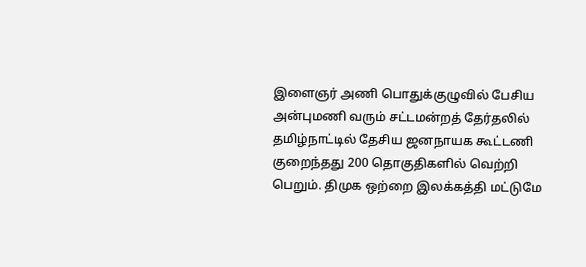இளைஞர் அணி பொதுக்குழுவில் பேசிய அன்புமணி வரும் சட்டமன்றத் தேர்தலில் தமிழ்நாட்டில் தேசிய ஜனநாயக கூட்டணி குறைந்தது 200 தொகுதிகளில் வெற்றி பெறும். திமுக ஒற்றை இலக்கத்தி மட்டுமே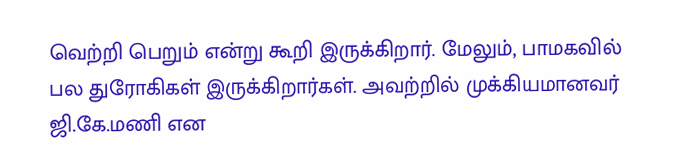வெற்றி பெறும் என்று கூறி இருக்கிறார். மேலும், பாமகவில் பல துரோகிகள் இருக்கிறார்கள். அவற்றில் முக்கியமானவர் ஜி.கே.மணி என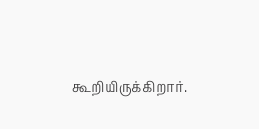கூறியிருக்கிறார்.